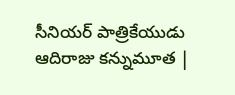సీనియర్‌ పాత్రికేయుడు ఆదిరాజు కన్నుమూత |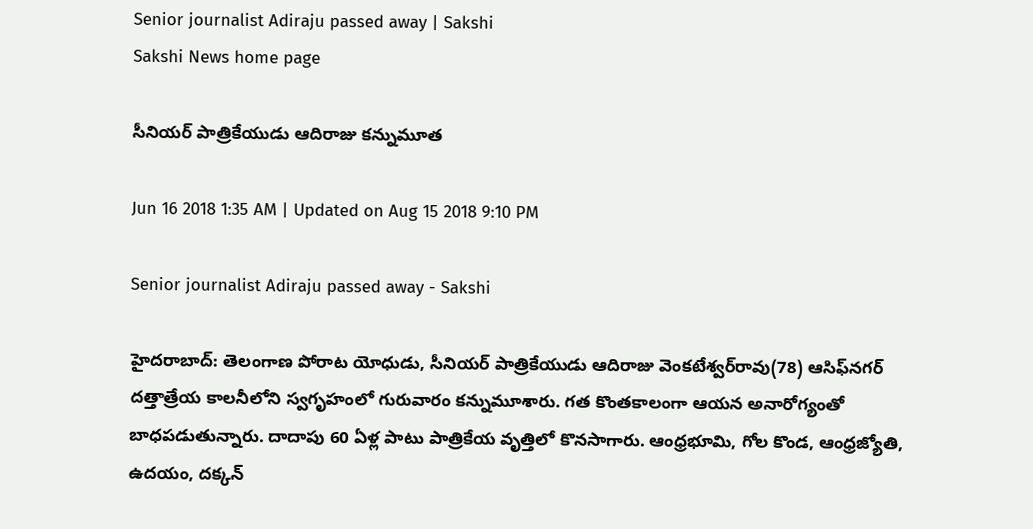Senior journalist Adiraju passed away | Sakshi
Sakshi News home page

సీనియర్‌ పాత్రికేయుడు ఆదిరాజు కన్నుమూత

Jun 16 2018 1:35 AM | Updated on Aug 15 2018 9:10 PM

Senior journalist Adiraju passed away - Sakshi

హైదరాబాద్‌: తెలంగాణ పోరాట యోధుడు, సీనియర్‌ పాత్రికేయుడు ఆదిరాజు వెంకటేశ్వర్‌రావు(78) ఆసిఫ్‌నగర్‌ దత్తాత్రేయ కాలనీలోని స్వగృహంలో గురువారం కన్నుమూశారు. గత కొంతకాలంగా ఆయన అనారోగ్యంతో బాధపడుతున్నారు. దాదాపు 60 ఏళ్ల పాటు పాత్రికేయ వృత్తిలో కొనసాగారు. ఆంధ్రభూమి, గోల కొండ, ఆంధ్రజ్యోతి, ఉదయం, దక్కన్‌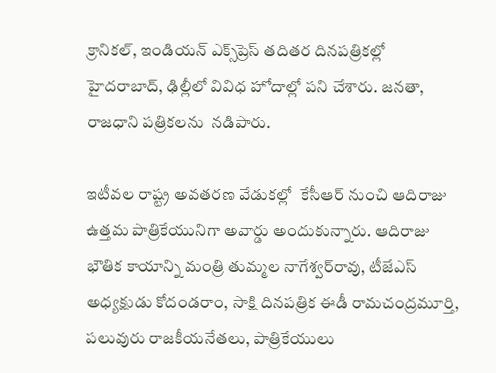క్రానికల్, ఇండియన్‌ ఎక్స్‌ప్రెస్‌ తదితర దినపత్రికల్లో హైదరాబాద్, ఢిల్లీలో వివిధ హోదాల్లో పని చేశారు. జనతా, రాజధాని పత్రికలను  నడిపారు.

ఇటీవల రాష్ట్ర అవతరణ వేడుకల్లో  కేసీఆర్‌ నుంచి ఆదిరాజు ఉత్తమ పాత్రికేయునిగా అవార్డు అందుకున్నారు. ఆదిరాజు భౌతిక కాయాన్ని మంత్రి తుమ్మల నాగేశ్వర్‌రావు, టీజేఎస్‌ అధ్యక్షుడు కోదండరాం, సాక్షి దినపత్రిక ఈడీ రామచంద్రమూర్తి, పలువురు రాజకీయనేతలు, పాత్రికేయులు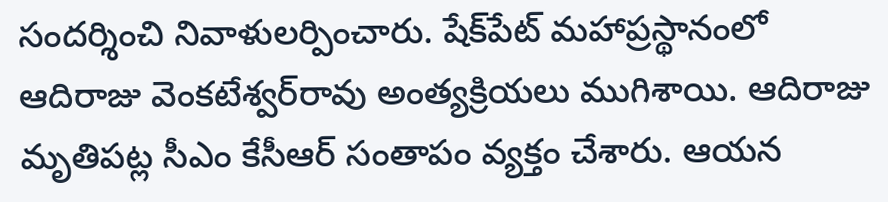సందర్శించి నివాళులర్పించారు. షేక్‌పేట్‌ మహాప్రస్థానంలో ఆదిరాజు వెంకటేశ్వర్‌రావు అంత్యక్రియలు ముగిశాయి. ఆదిరాజు మృతిపట్ల సీఎం కేసీఆర్‌ సంతాపం వ్యక్తం చేశారు. ఆయన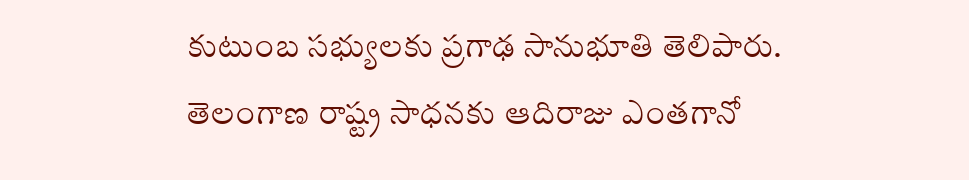కుటుంబ సభ్యులకు ప్రగాఢ సానుభూతి తెలిపారు. తెలంగాణ రాష్ట్ర సాధనకు ఆదిరాజు ఎంతగానో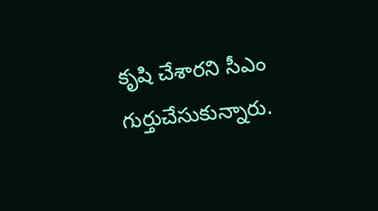కృషి చేశారని సీఎం గుర్తుచేసుకున్నారు.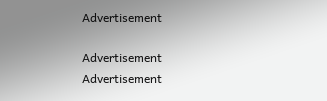Advertisement

Advertisement
Advertisement